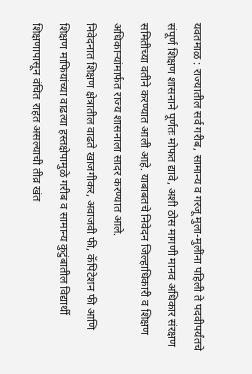यवतमाळ : राज्यातील सर्व गरीब, सामान्य व गरजू मुला-मुलींना पहिली ते पदवीपर्यंतचे संपूर्ण शिक्षण शासनाने पूर्णतः मोफत द्यावे, अशी ठोस मागणी मानव अधिकार संरक्षण समितीच्या वतीने करण्यात आली आहे. याबाबतचे निवेदन जिल्हाधिकारी व शिक्षण अधिकाऱ्यांमार्फत राज्य शासनाला सादर करण्यात आले.
निवेदनात शिक्षण क्षेत्रातील वाढते खाजगीकर, अवाजवी फी, कॅपिटेशन फी आणि शिक्षण माफियांच्या वाढत्या हस्तक्षेपामुळे गरीब व सामान्य कुटुंबातील विद्यार्थी शिक्षणापासून वंचित राहत असल्याची तीव्र खंत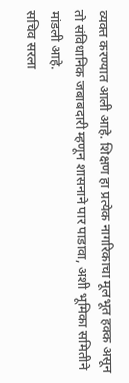व्यक्त करण्यात आली आहे. शिक्षण हा प्रत्येक नागरिकाचा मूलभूत हक्क असून तो संविधानिक जबाबदारी म्हणून शासनाने पार पाडावा, अशी भूमिका समितीने मांडली आहे.
सचिव सरला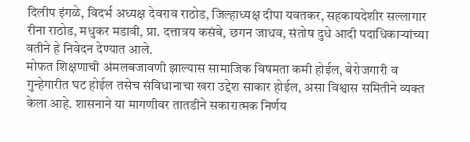दिलीप इंगळे, विदर्भ अध्यक्ष देवराव राठोड, जिल्हाध्यक्ष दीपा यवतकर, सहकायदेशीर सल्लागार रीना राठोड, मधुकर मडावी, प्रा. दत्तात्रय कसंबे, छगन जाधव, संतोष दुधे आदी पदाधिकाऱ्यांच्या वतीने हे निवेदन देण्यात आले.
मोफत शिक्षणाची अंमलबजावणी झाल्यास सामाजिक विषमता कमी होईल, बेरोजगारी व गुन्हेगारीत घट होईल तसेच संविधानाचा खरा उद्देश साकार होईल, असा विश्वास समितीने व्यक्त केला आहे. शासनाने या मागणीवर तातडीने सकारात्मक निर्णय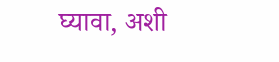घ्यावा, अशी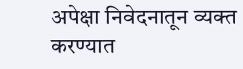अपेक्षा निवेदनातून व्यक्त करण्यात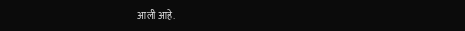आली आहे.